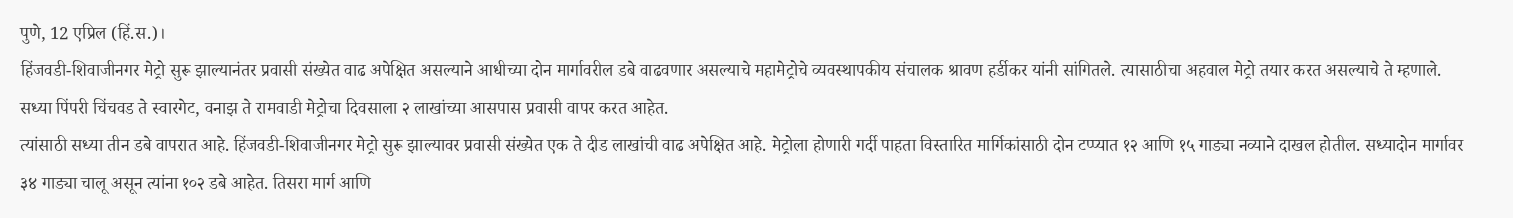पुणे, 12 एप्रिल (हिं.स.)।
हिंजवडी-शिवाजीनगर मेट्रो सुरू झाल्यानंतर प्रवासी संख्येत वाढ अपेक्षित असल्याने आधीच्या दोन मार्गावरील डबे वाढवणार असल्याचे महामेट्रोचे व्यवस्थापकीय संचालक श्रावण हर्डीकर यांनी सांगितले. त्यासाठीचा अहवाल मेट्रो तयार करत असल्याचे ते म्हणाले. सध्या पिंपरी चिंचवड ते स्वारगेट, वनाझ ते रामवाडी मेट्रोचा दिवसाला २ लाखांच्या आसपास प्रवासी वापर करत आहेत.
त्यांसाठी सध्या तीन डबे वापरात आहे. हिंजवडी-शिवाजीनगर मेट्रो सुरू झाल्यावर प्रवासी संख्येत एक ते दीड लाखांची वाढ अपेक्षित आहे. मेट्रोला होणारी गर्दी पाहता विस्तारित मार्गिकांसाठी दोन टप्प्यात १२ आणि १५ गाड्या नव्याने दाखल होतील. सध्यादोन मार्गावर ३४ गाड्या चालू असून त्यांना १०२ डबे आहेत. तिसरा मार्ग आणि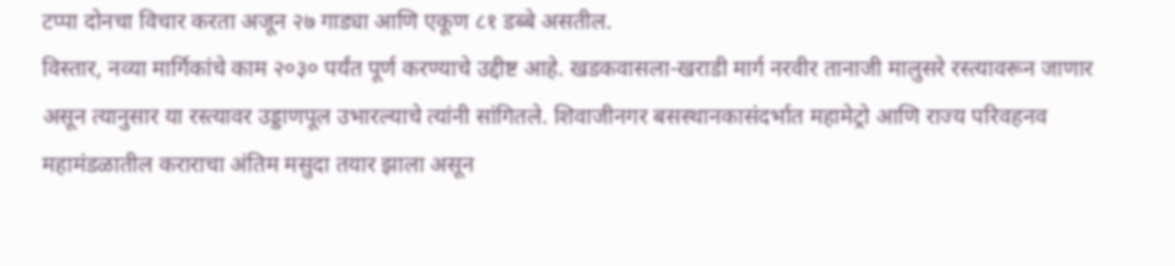टप्पा दोनचा विचार करता अजून २७ गाड्या आणि एकूण ८१ डब्बे असतील.
विस्तार, नव्या मार्गिकांचे काम २०३० पर्यंत पूर्ण करण्याचे उद्दीष्ट आहे. खडकवासला-खराडी मार्ग नरवीर तानाजी मालुसरे रस्त्यावरून जाणार असून त्यानुसार या रस्त्यावर उड्डाणपूल उभारल्याचे त्यांनी सांगितले. शिवाजीनगर बसस्थानकासंदर्भात महामेट्रो आणि राज्य परिवहनव महामंडळातील कराराचा अंतिम मसुदा तयार झाला असून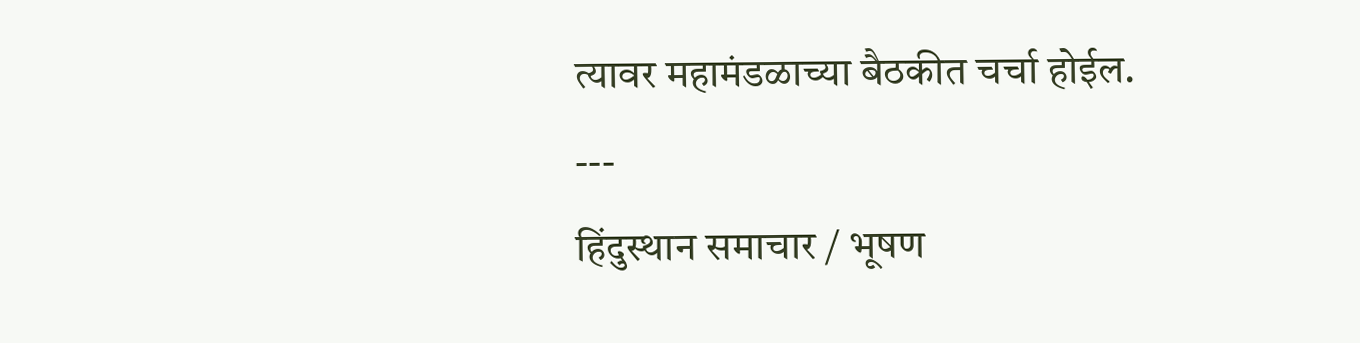त्यावर महामंडळाच्या बैठकीत चर्चा होईल.
---
हिंदुस्थान समाचार / भूषण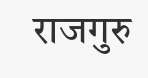राजगुरु